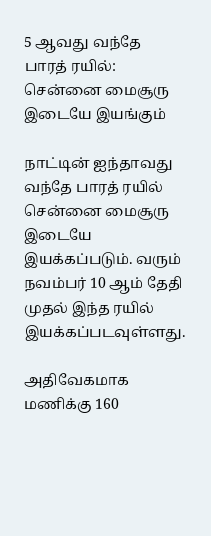5 ஆவது வந்தே பாரத் ரயில்: சென்னை மைசூரு இடையே இயங்கும்

நாட்டின் ஐந்தாவது வந்தே பாரத் ரயில் சென்னை மைசூரு இடையே இயக்கப்படும். வரும் நவம்பர் 10 ஆம் தேதி முதல் இந்த ரயில் இயக்கப்படவுள்ளது.

அதிவேகமாக மணிக்கு 160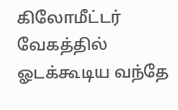கிலோமீட்டர் வேகத்தில் ஓடக்கூடிய வந்தே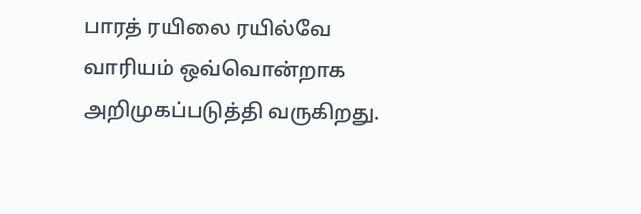பாரத் ரயிலை ரயில்வே வாரியம் ஒவ்வொன்றாக அறிமுகப்படுத்தி வருகிறது.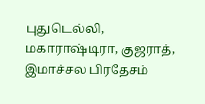புதுடெல்லி, மகாராஷ்டிரா, குஜராத், இமாச்சல பிரதேசம்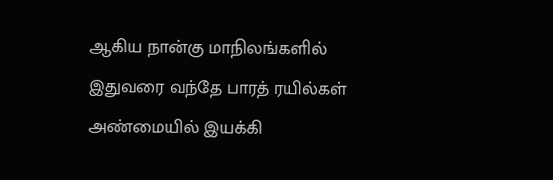ஆகிய நான்கு மாநிலங்களில் இதுவரை வந்தே பாரத் ரயில்கள் அண்மையில் இயக்கி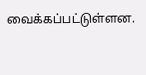வைக்கப்பட்டுள்ளன.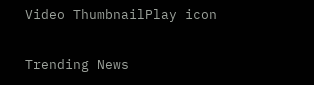Video ThumbnailPlay icon

Trending News